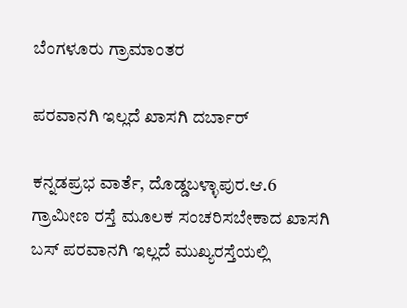ಬೆಂಗಳೂರು ಗ್ರಾಮಾಂತರ

ಪರವಾನಗಿ ಇಲ್ಲದೆ ಖಾಸಗಿ ದರ್ಬಾರ್

ಕನ್ನಡಪ್ರಭ ವಾರ್ತೆ, ದೊಡ್ಡಬಳ್ಳಾಪುರ.ಆ.6
ಗ್ರಾಮೀಣ ರಸ್ತೆ ಮೂಲಕ ಸಂಚರಿಸಬೇಕಾದ ಖಾಸಗಿ ಬಸ್ ಪರವಾನಗಿ ಇಲ್ಲದೆ ಮುಖ್ಯರಸ್ತೆಯಲ್ಲಿ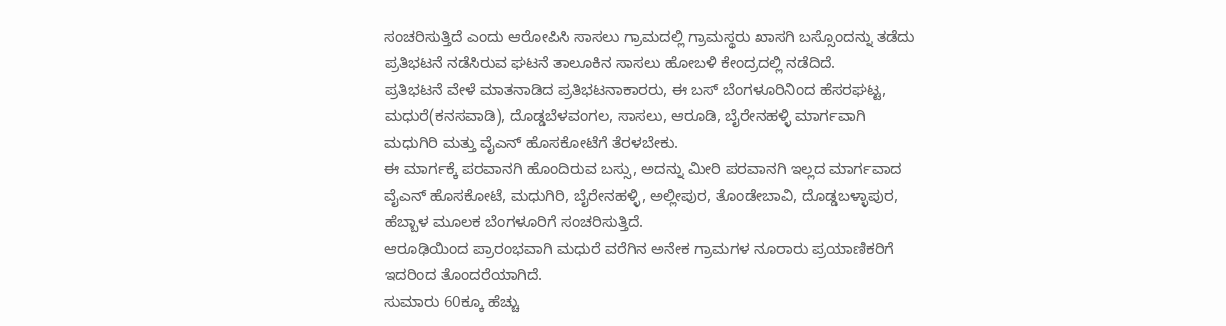ಸಂಚರಿಸುತ್ತಿದೆ ಎಂದು ಆರೋಪಿಸಿ ಸಾಸಲು ಗ್ರಾಮದಲ್ಲಿ ಗ್ರಾಮಸ್ಥರು ಖಾಸಗಿ ಬಸ್ಸೊಂದನ್ನು ತಡೆದು ಪ್ರತಿಭಟನೆ ನಡೆಸಿರುವ ಘಟನೆ ತಾಲೂಕಿನ ಸಾಸಲು ಹೋಬಳಿ ಕೇಂದ್ರದಲ್ಲಿ ನಡೆದಿದೆ.
ಪ್ರತಿಭಟನೆ ವೇಳೆ ಮಾತನಾಡಿದ ಪ್ರತಿಭಟನಾಕಾರರು, ಈ ಬಸ್ ಬೆಂಗಳೂರಿನಿಂದ ಹೆಸರಘಟ್ಟ, ಮಧುರೆ(ಕನಸವಾಡಿ), ದೊಡ್ಡಬೆಳವಂಗಲ, ಸಾಸಲು, ಆರೂಡಿ, ಬೈರೇನಹಳ್ಳಿ ಮಾರ್ಗವಾಗಿ ಮಧುಗಿರಿ ಮತ್ತು ವೈಎನ್ ಹೊಸಕೋಟೆಗೆ ತೆರಳಬೇಕು.
ಈ ಮಾರ್ಗಕ್ಕೆ ಪರವಾನಗಿ ಹೊಂದಿರುವ ಬಸ್ಸು, ಅದನ್ನು ಮೀರಿ ಪರವಾನಗಿ ಇಲ್ಲದ ಮಾರ್ಗವಾದ ವೈಎನ್ ಹೊಸಕೋಟೆ, ಮಧುಗಿರಿ, ಬೈರೇನಹಳ್ಳಿ, ಅಲ್ಲೀಪುರ, ತೊಂಡೇಬಾವಿ, ದೊಡ್ಡಬಳ್ಳಾಪುರ, ಹೆಬ್ಬಾಳ ಮೂಲಕ ಬೆಂಗಳೂರಿಗೆ ಸಂಚರಿಸುತ್ತಿದೆ.
ಆರೂಢಿಯಿಂದ ಪ್ರಾರಂಭವಾಗಿ ಮಧುರೆ ವರೆಗಿನ ಅನೇಕ ಗ್ರಾಮಗಳ ನೂರಾರು ಪ್ರಯಾಣಿಕರಿಗೆ ಇದರಿಂದ ತೊಂದರೆಯಾಗಿದೆ.
ಸುಮಾರು 60ಕ್ಕೂ ಹೆಚ್ಚು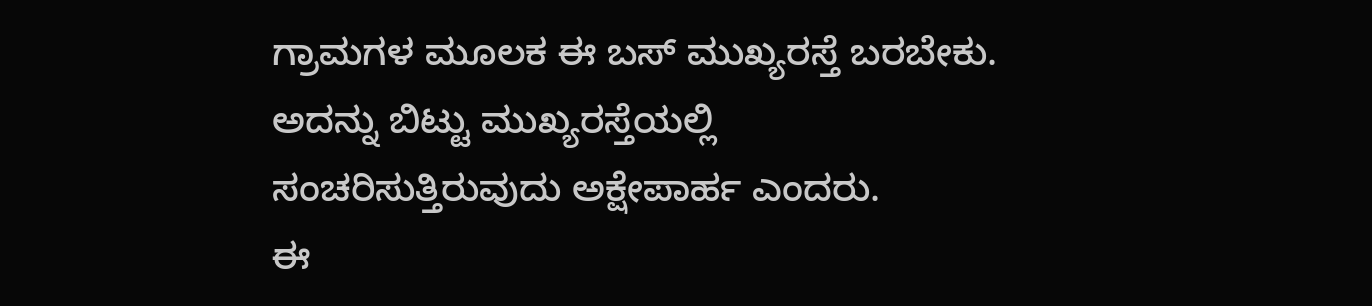ಗ್ರಾಮಗಳ ಮೂಲಕ ಈ ಬಸ್ ಮುಖ್ಯರಸ್ತೆ ಬರಬೇಕು. ಅದನ್ನು ಬಿಟ್ಟು ಮುಖ್ಯರಸ್ತೆಯಲ್ಲಿ ಸಂಚರಿಸುತ್ತಿರುವುದು ಅಕ್ಷೇಪಾರ್ಹ ಎಂದರು.
ಈ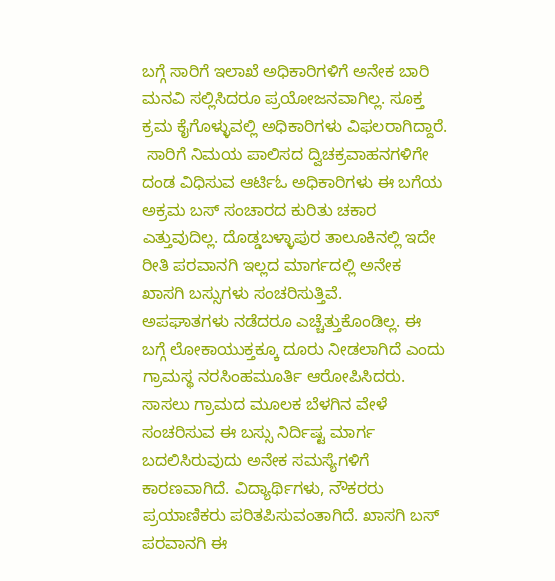ಬಗ್ಗೆ ಸಾರಿಗೆ ಇಲಾಖೆ ಅಧಿಕಾರಿಗಳಿಗೆ ಅನೇಕ ಬಾರಿ ಮನವಿ ಸಲ್ಲಿಸಿದರೂ ಪ್ರಯೋಜನವಾಗಿಲ್ಲ. ಸೂಕ್ತ ಕ್ರಮ ಕೈಗೊಳ್ಳುವಲ್ಲಿ ಅಧಿಕಾರಿಗಳು ವಿಫಲರಾಗಿದ್ದಾರೆ.
 ಸಾರಿಗೆ ನಿಮಯ ಪಾಲಿಸದ ದ್ವಿಚಕ್ರವಾಹನಗಳಿಗೇ ದಂಡ ವಿಧಿಸುವ ಆರ್ಟಿಓ ಅಧಿಕಾರಿಗಳು ಈ ಬಗೆಯ ಅಕ್ರಮ ಬಸ್ ಸಂಚಾರದ ಕುರಿತು ಚಕಾರ ಎತ್ತುವುದಿಲ್ಲ. ದೊಡ್ಡಬಳ್ಳಾಪುರ ತಾಲೂಕಿನಲ್ಲಿ ಇದೇ ರೀತಿ ಪರವಾನಗಿ ಇಲ್ಲದ ಮಾರ್ಗದಲ್ಲಿ ಅನೇಕ ಖಾಸಗಿ ಬಸ್ಸುಗಳು ಸಂಚರಿಸುತ್ತಿವೆ.
ಅಪಘಾತಗಳು ನಡೆದರೂ ಎಚ್ಚೆತ್ತುಕೊಂಡಿಲ್ಲ. ಈ ಬಗ್ಗೆ ಲೋಕಾಯುಕ್ತಕ್ಕೂ ದೂರು ನೀಡಲಾಗಿದೆ ಎಂದು ಗ್ರಾಮಸ್ಥ ನರಸಿಂಹಮೂರ್ತಿ ಆರೋಪಿಸಿದರು.
ಸಾಸಲು ಗ್ರಾಮದ ಮೂಲಕ ಬೆಳಗಿನ ವೇಳೆ ಸಂಚರಿಸುವ ಈ ಬಸ್ಸು ನಿರ್ದಿಷ್ಟ ಮಾರ್ಗ ಬದಲಿಸಿರುವುದು ಅನೇಕ ಸಮಸ್ಯೆಗಳಿಗೆ ಕಾರಣವಾಗಿದೆ. ವಿದ್ಯಾರ್ಥಿಗಳು, ನೌಕರರು ಪ್ರಯಾಣಿಕರು ಪರಿತಪಿಸುವಂತಾಗಿದೆ. ಖಾಸಗಿ ಬಸ್ ಪರವಾನಗಿ ಈ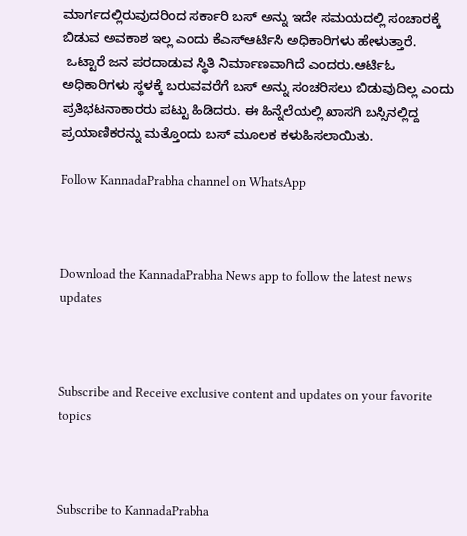ಮಾರ್ಗದಲ್ಲಿರುವುದರಿಂದ ಸರ್ಕಾರಿ ಬಸ್ ಅನ್ನು ಇದೇ ಸಮಯದಲ್ಲಿ ಸಂಚಾರಕ್ಕೆ ಬಿಡುವ ಅವಕಾಶ ಇಲ್ಲ ಎಂದು ಕೆಎಸ್ಆರ್ಟಿಸಿ ಅಧಿಕಾರಿಗಳು ಹೇಳುತ್ತಾರೆ.
 ಒಟ್ಟಾರೆ ಜನ ಪರದಾಡುವ ಸ್ಥಿತಿ ನಿರ್ಮಾಣವಾಗಿದೆ ಎಂದರು.ಆರ್ಟಿಓ ಅಧಿಕಾರಿಗಳು ಸ್ಥಳಕ್ಕೆ ಬರುವವರೆಗೆ ಬಸ್ ಅನ್ನು ಸಂಚರಿಸಲು ಬಿಡುವುದಿಲ್ಲ ಎಂದು ಪ್ರತಿಭಟನಾಕಾರರು ಪಟ್ಟು ಹಿಡಿದರು. ಈ ಹಿನ್ನೆಲೆಯಲ್ಲಿ ಖಾಸಗಿ ಬಸ್ಸಿನಲ್ಲಿದ್ದ ಪ್ರಯಾಣಿಕರನ್ನು ಮತ್ತೊಂದು ಬಸ್ ಮೂಲಕ ಕಳುಹಿಸಲಾಯಿತು.

Follow KannadaPrabha channel on WhatsApp



Download the KannadaPrabha News app to follow the latest news updates



Subscribe and Receive exclusive content and updates on your favorite topics



Subscribe to KannadaPrabha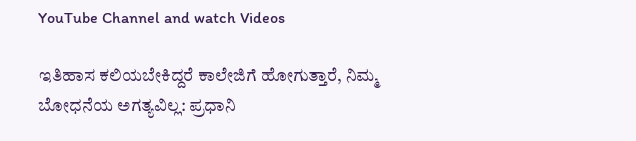YouTube Channel and watch Videos

ಇತಿಹಾಸ ಕಲಿಯಬೇಕಿದ್ದರೆ ಕಾಲೇಜಿಗೆ ಹೋಗುತ್ತಾರೆ, ನಿಮ್ಮ ಬೋಧನೆಯ ಅಗತ್ಯವಿಲ್ಲ: ಪ್ರಧಾನಿ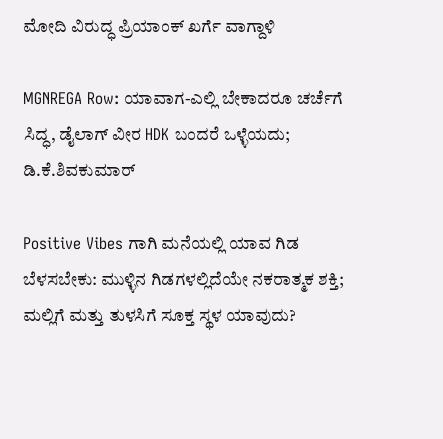ಮೋದಿ ವಿರುದ್ಧ ಪ್ರಿಯಾಂಕ್ ಖರ್ಗೆ ವಾಗ್ದಾಳಿ

MGNREGA Row: ಯಾವಾಗ-ಎಲ್ಲಿ ಬೇಕಾದರೂ ಚರ್ಚೆಗೆ ಸಿದ್ಧ, ಡೈಲಾಗ್‌ ವೀರ HDK ಬಂದರೆ ಒಳ್ಳೆಯದು; ಡಿ.ಕೆ.ಶಿವಕುಮಾರ್

Positive Vibes ಗಾಗಿ ಮನೆಯಲ್ಲಿ ಯಾವ ಗಿಡ ಬೆಳಸಬೇಕು: ಮುಳ್ಳಿನ ಗಿಡಗಳಲ್ಲಿದೆಯೇ ನಕರಾತ್ಮಕ ಶಕ್ತಿ; ಮಲ್ಲಿಗೆ ಮತ್ತು ತುಳಸಿಗೆ ಸೂಕ್ತ ಸ್ಥಳ ಯಾವುದು?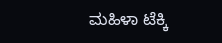ಮಹಿಳಾ ಟೆಕ್ಕಿ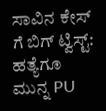ಸಾವಿನ ಕೇಸ್ ಗೆ ಬಿಗ್ ಟ್ವಿಸ್ಟ್: ಹತ್ಯೆಗೂ ಮುನ್ನ PU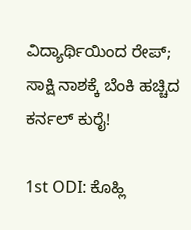ವಿದ್ಯಾರ್ಥಿಯಿಂದ ರೇಪ್; ಸಾಕ್ಷಿ ನಾಶಕ್ಕೆ ಬೆಂಕಿ ಹಚ್ಚಿದ ಕರ್ನಲ್ ಕುರೈ!

1st ODI: ಕೊಹ್ಲಿ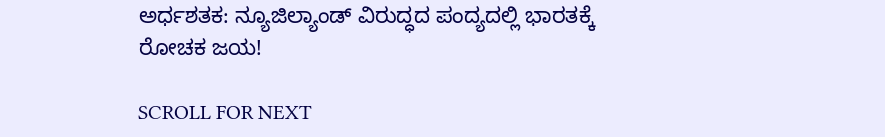ಅರ್ಧಶತಕ: ನ್ಯೂಜಿಲ್ಯಾಂಡ್ ವಿರುದ್ಧದ ಪಂದ್ಯದಲ್ಲಿ ಭಾರತಕ್ಕೆ ರೋಚಕ ಜಯ!

SCROLL FOR NEXT